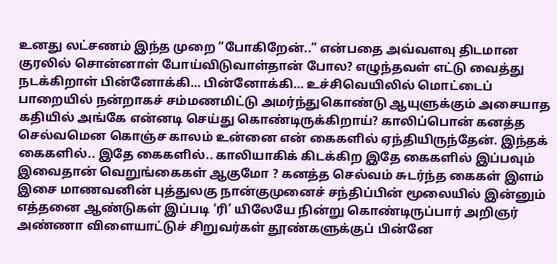உனது லட்சணம் இந்த முறை “போகிறேன்..” என்பதை அவ்வளவு திடமான குரலில் சொன்னாள் போய்விடுவாள்தான் போல? எழுந்தவள் எட்டு வைத்து நடக்கிறாள் பின்னோக்கி… பின்னோக்கி… உச்சிவெயிலில் மொட்டைப் பாறையில் நன்றாகச் சம்மணமிட்டு அமர்ந்துகொண்டு ஆயுளுக்கும் அசையாத கதியில் அங்கே என்னடி செய்து கொண்டிருக்கிறாய்? காலிப்பொன் கனத்த செல்வமென கொஞ்ச காலம் உன்னை என் கைகளில் ஏந்தியிருந்தேன். இந்தக் கைகளில்.. இதே கைகளில்.. காலியாகிக் கிடக்கிற இதே கைகளில் இப்பவும் இவைதான் வெறுங்கைகள் ஆகுமோ ? கனத்த செல்வம் சுடர்ந்த கைகள் இளம் இசை மாணவனின் புத்துலகு நான்குமுனைச் சந்திப்பின் மூலையில் இன்னும் எத்தனை ஆண்டுகள் இப்படி ‘ரி’ யிலேயே நின்று கொண்டிருப்பார் அறிஞர் அண்ணா விளையாட்டுச் சிறுவர்கள் தூண்களுக்குப் பின்னே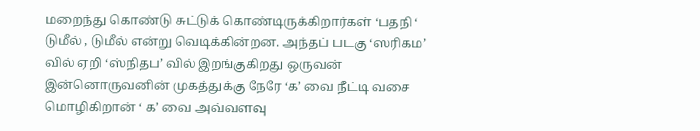மறைந்து கொண்டு சுட்டுக் கொண்டிருக்கிறார்கள் ‘பதநி ‘ டுமீல் , டுமீல் என்று வெடிக்கின்றன. அந்தப் படகு ‘ஸரிகம’ வில் ஏறி ‘ஸ்நிதப’ வில் இறங்குகிறது ஒருவன் இன்னொருவனின் முகத்துக்கு நேரே ‘க’ வை நீட்டி வசை மொழிகிறான் ‘ க’ வை அவ்வளவு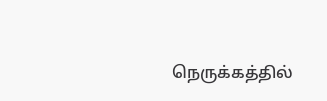நெருக்கத்தில்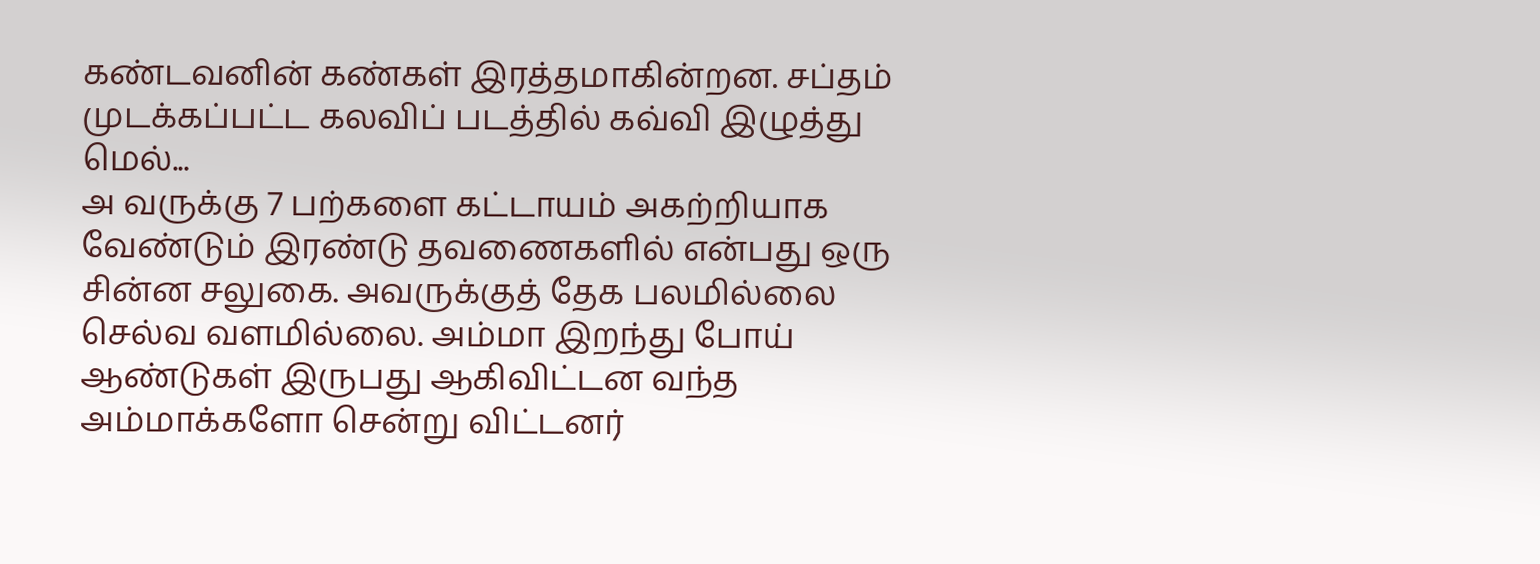கண்டவனின் கண்கள் இரத்தமாகின்றன. சப்தம் முடக்கப்பட்ட கலவிப் படத்தில் கவ்வி இழுத்து மெல்...
அ வருக்கு 7 பற்களை கட்டாயம் அகற்றியாக வேண்டும் இரண்டு தவணைகளில் என்பது ஒரு சின்ன சலுகை. அவருக்குத் தேக பலமில்லை செல்வ வளமில்லை. அம்மா இறந்து போய் ஆண்டுகள் இருபது ஆகிவிட்டன வந்த அம்மாக்களோ சென்று விட்டனர்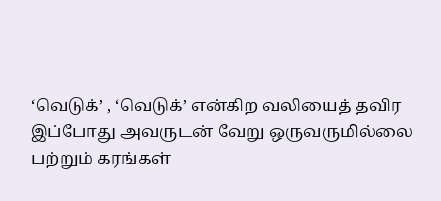‘வெடுக்’ , ‘வெடுக்’ என்கிற வலியைத் தவிர இப்போது அவருடன் வேறு ஒருவருமில்லை பற்றும் கரங்கள்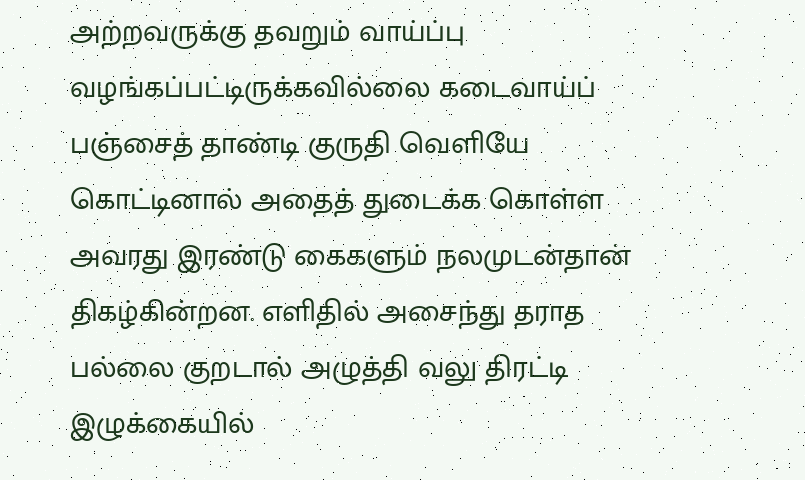அற்றவருக்கு தவறும் வாய்ப்பு வழங்கப்பட்டிருக்கவில்லை கடைவாய்ப் பஞ்சைத் தாண்டி குருதி வெளியே கொட்டினால் அதைத் துடைக்க கொள்ள அவரது இரண்டு கைகளும் நலமுடன்தான் திகழ்கின்றன. எளிதில் அசைந்து தராத பல்லை குறடால் அழுத்தி வலு திரட்டி இழுக்கையில்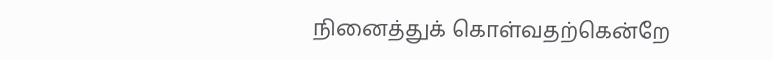நினைத்துக் கொள்வதற்கென்றே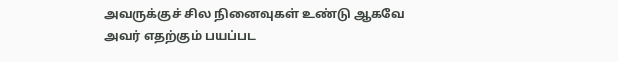அவருக்குச் சில நினைவுகள் உண்டு ஆகவே அவர் எதற்கும் பயப்பட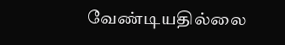வேண்டியதில்லை